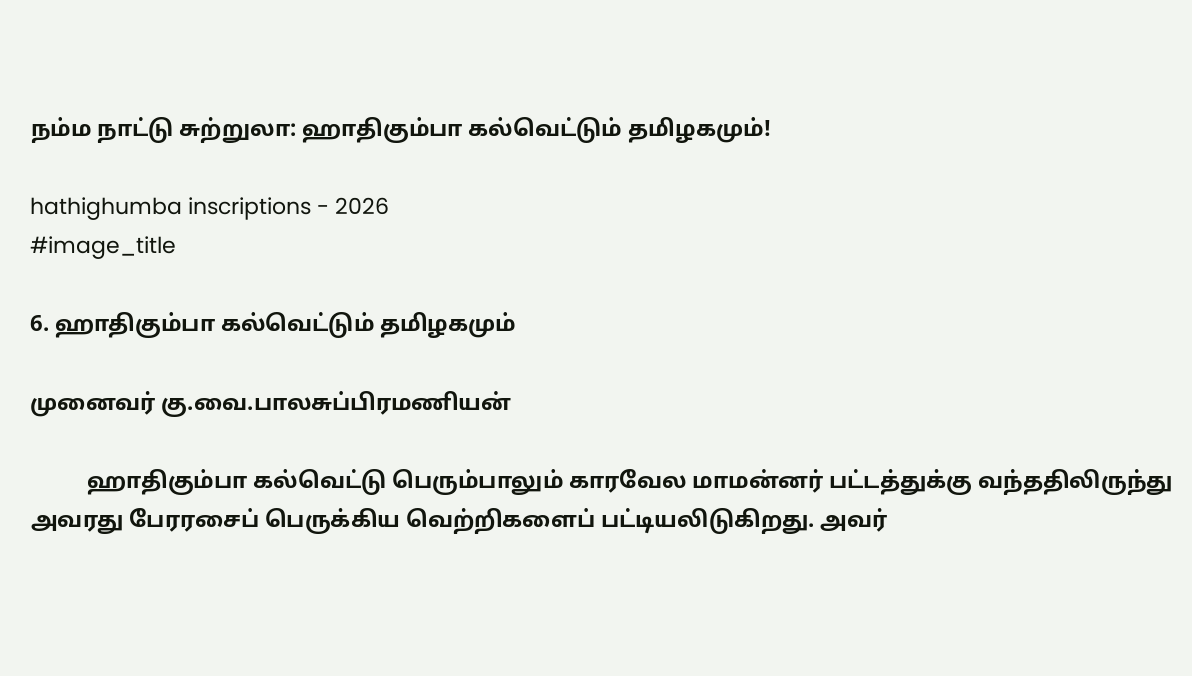நம்ம நாட்டு சுற்றுலா: ஹாதிகும்பா கல்வெட்டும் தமிழகமும்!

hathighumba inscriptions - 2026
#image_title

6. ஹாதிகும்பா கல்வெட்டும் தமிழகமும்

முனைவர் கு.வை.பாலசுப்பிரமணியன்

          ஹாதிகும்பா கல்வெட்டு பெரும்பாலும் காரவேல மாமன்னர் பட்டத்துக்கு வந்ததிலிருந்து அவரது பேரரசைப் பெருக்கிய வெற்றிகளைப் பட்டியலிடுகிறது. அவர்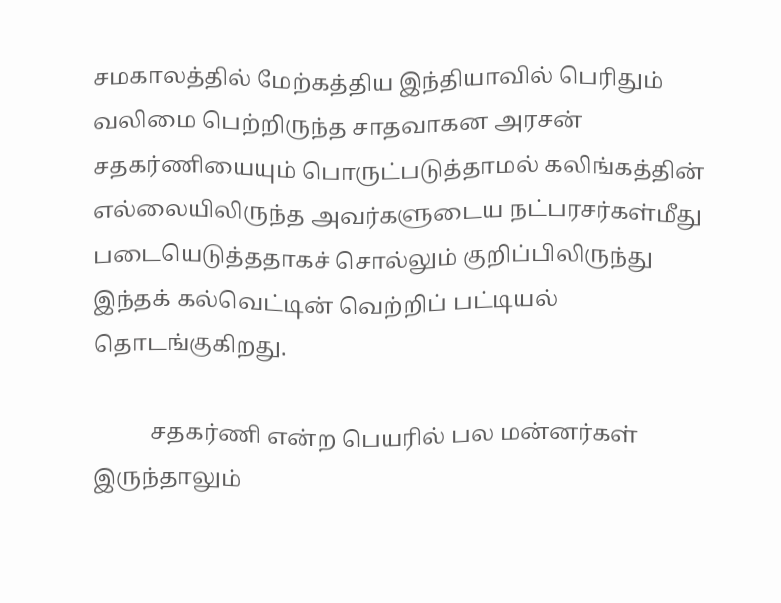சமகாலத்தில் மேற்கத்திய இந்தியாவில் பெரிதும் வலிமை பெற்றிருந்த சாதவாகன அரசன் சதகர்ணியையும் பொருட்படுத்தாமல் கலிங்கத்தின் எல்லையிலிருந்த அவர்களுடைய நட்பரசர்கள்மீது படையெடுத்ததாகச் சொல்லும் குறிப்பிலிருந்து இந்தக் கல்வெட்டின் வெற்றிப் பட்டியல் தொடங்குகிறது.

          சதகர்ணி என்ற பெயரில் பல மன்னர்கள் இருந்தாலும்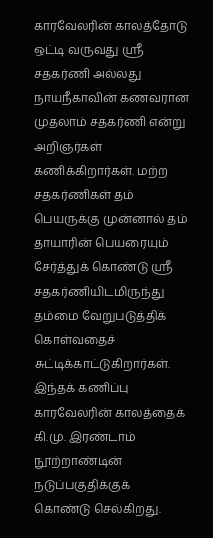காரவேலரின் காலத்தோடு ஒட்டி வருவது ஸ்ரீ சதகர்ணி அல்லது நாயநீகாவின் கணவரான முதலாம் சதகர்ணி என்று அறிஞர்கள் கணிக்கிறார்கள். மற்ற சதகர்ணிகள் தம் பெயருக்கு முன்னால் தம் தாயாரின் பெயரையும் சேர்த்துக் கொண்டு ஸ்ரீ சதகர்ணியிடமிருந்து தம்மை வேறுபடுத்திக் கொள்வதைச் சுட்டிக்காட்டுகிறார்கள். இந்தக் கணிப்பு காரவேலரின் காலத்தைக் கி.மு. இரண்டாம் நூற்றாண்டின் நடுப்பகுதிக்குக் கொண்டு செல்கிறது.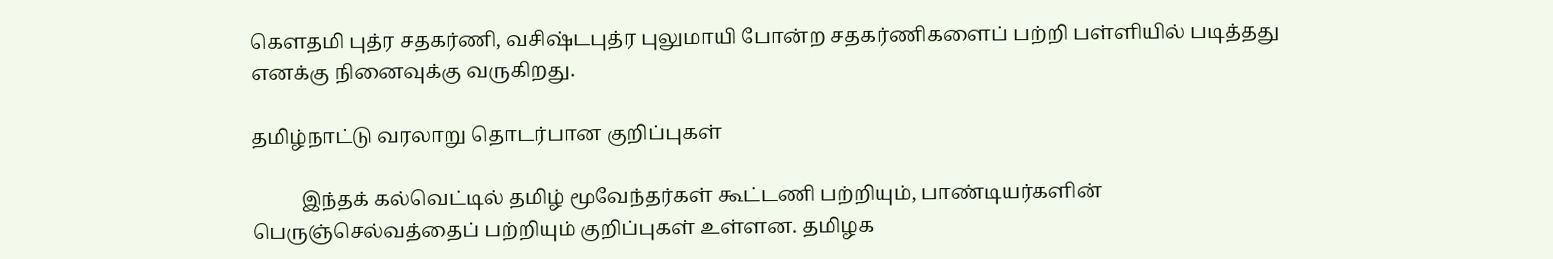கௌதமி புத்ர சதகர்ணி, வசிஷ்டபுத்ர புலுமாயி போன்ற சதகர்ணிகளைப் பற்றி பள்ளியில் படித்தது எனக்கு நினைவுக்கு வருகிறது.

தமிழ்நாட்டு வரலாறு தொடர்பான குறிப்புகள்

          இந்தக் கல்வெட்டில் தமிழ் மூவேந்தர்கள் கூட்டணி பற்றியும், பாண்டியர்களின் பெருஞ்செல்வத்தைப் பற்றியும் குறிப்புகள் உள்ளன. தமிழக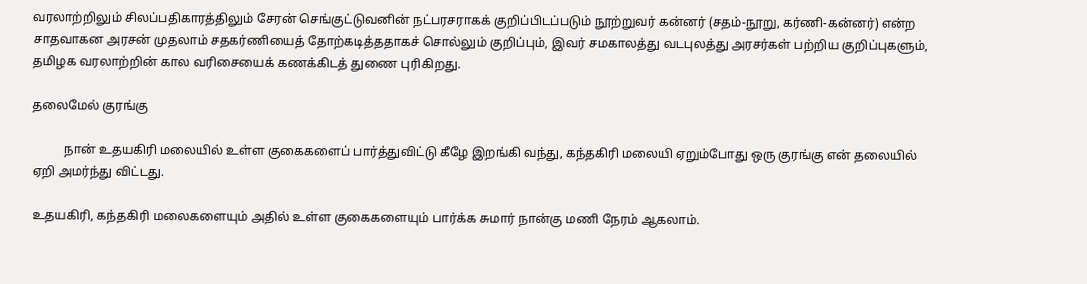வரலாற்றிலும் சிலப்பதிகாரத்திலும் சேரன் செங்குட்டுவனின் நட்பரசராகக் குறிப்பிடப்படும் நூற்றுவர் கன்னர் (சதம்-நூறு, கர்ணி-கன்னர்) என்ற சாதவாகன அரசன் முதலாம் சதகர்ணியைத் தோற்கடித்ததாகச் சொல்லும் குறிப்பும், இவர் சமகாலத்து வடபுலத்து அரசர்கள் பற்றிய குறிப்புகளும், தமிழக வரலாற்றின் கால வரிசையைக் கணக்கிடத் துணை புரிகிறது.

தலைமேல் குரங்கு

          நான் உதயகிரி மலையில் உள்ள குகைகளைப் பார்த்துவிட்டு கீழே இறங்கி வந்து, கந்தகிரி மலையி ஏறும்போது ஒரு குரங்கு என் தலையில் ஏறி அமர்ந்து விட்டது.

உதயகிரி, கந்தகிரி மலைகளையும் அதில் உள்ள குகைகளையும் பார்க்க சுமார் நான்கு மணி நேரம் ஆகலாம்.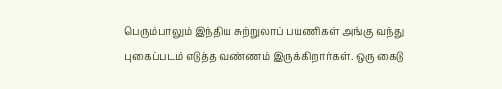பெரும்பாலும் இந்திய சுற்றுலாப் பயணிகள் அங்கு வந்து புகைப்படம் எடுத்த வண்ணம் இருக்கிறார்கள். ஒரு கைடு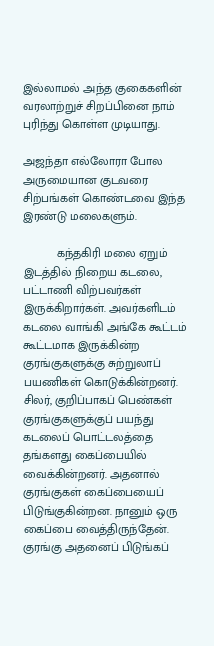இல்லாமல் அந்த குகைகளின் வரலாற்றுச் சிறப்பினை நாம் புரிந்து கொள்ள முடியாது.

அஜந்தா எல்லோரா போல அருமையான குடவரை சிற்பங்கள் கொண்டவை இந்த இரண்டு மலைகளும்.

          கந்தகிரி மலை ஏறும் இடத்தில் நிறைய கடலை, பட்டாணி விற்பவர்கள் இருக்கிறார்கள். அவர்களிடம் கடலை வாங்கி அங்கே கூட்டம் கூட்டமாக இருக்கின்ற குரங்குகளுக்கு சுற்றுலாப் பயணிகள் கொடுக்கின்றனர். சிலர், குறிப்பாகப் பெண்கள் குரங்குகளுக்குப் பயந்து கடலைப் பொட்டலத்தை தங்களது கைப்பையில் வைக்கின்றனர். அதனால் குரங்குகள் கைப்பையைப் பிடுங்குகின்றன. நானும் ஒரு கைப்பை வைத்திருந்தேன். குரங்கு அதனைப் பிடுங்கப்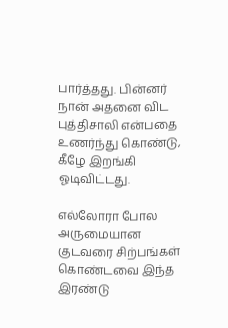பார்த்தது. பின்னர் நான் அதனை விட புத்திசாலி என்பதை உணர்ந்து கொண்டு, கீழே இறங்கி ஓடிவிட்டது.

எல்லோரா போல அருமையான குடவரை சிற்பங்கள் கொண்டவை இந்த இரண்டு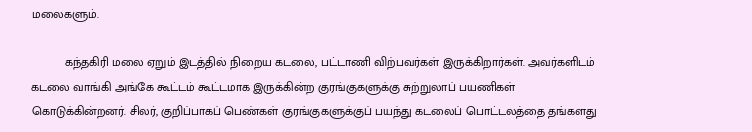மலைகளும்.

          கந்தகிரி மலை ஏறும் இடத்தில் நிறைய கடலை, பட்டாணி விற்பவர்கள் இருக்கிறார்கள். அவர்களிடம் கடலை வாங்கி அங்கே கூட்டம் கூட்டமாக இருக்கின்ற குரங்குகளுக்கு சுற்றுலாப் பயணிகள் கொடுக்கின்றனர். சிலர், குறிப்பாகப் பெண்கள் குரங்குகளுக்குப் பயந்து கடலைப் பொட்டலத்தை தங்களது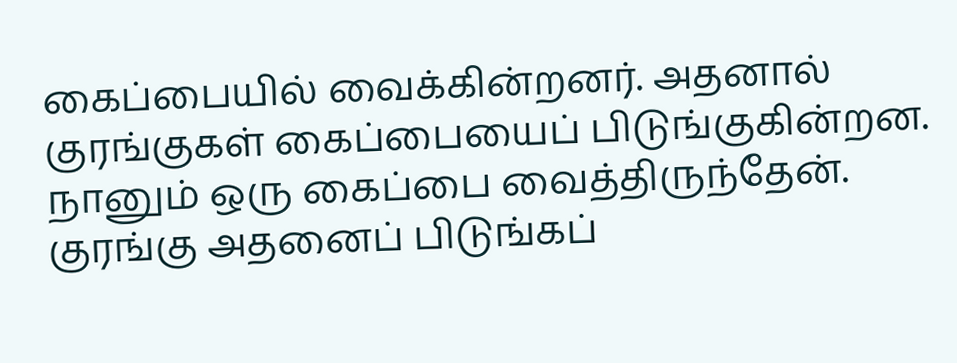கைப்பையில் வைக்கின்றனர். அதனால் குரங்குகள் கைப்பையைப் பிடுங்குகின்றன. நானும் ஒரு கைப்பை வைத்திருந்தேன். குரங்கு அதனைப் பிடுங்கப்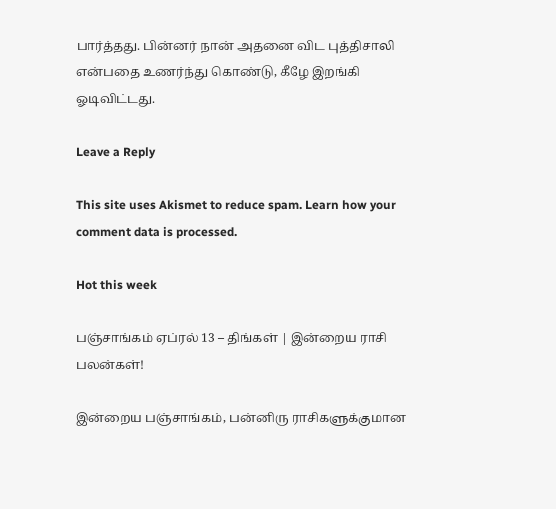பார்த்தது. பின்னர் நான் அதனை விட புத்திசாலி என்பதை உணர்ந்து கொண்டு, கீழே இறங்கி ஓடிவிட்டது.

Leave a Reply

This site uses Akismet to reduce spam. Learn how your comment data is processed.

Hot this week

பஞ்சாங்கம் ஏப்ரல் 13 – திங்கள் | இன்றைய ராசி பலன்கள்!

இன்றைய பஞ்சாங்கம், பன்னிரு ராசிகளுக்குமான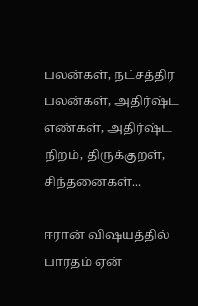பலன்கள், நட்சத்திர பலன்கள், அதிர்ஷ்ட எண்கள், அதிர்ஷ்ட நிறம், திருக்குறள், சிந்தனைகள்...

ஈரான் விஷயத்தில் பாரதம் ஏன்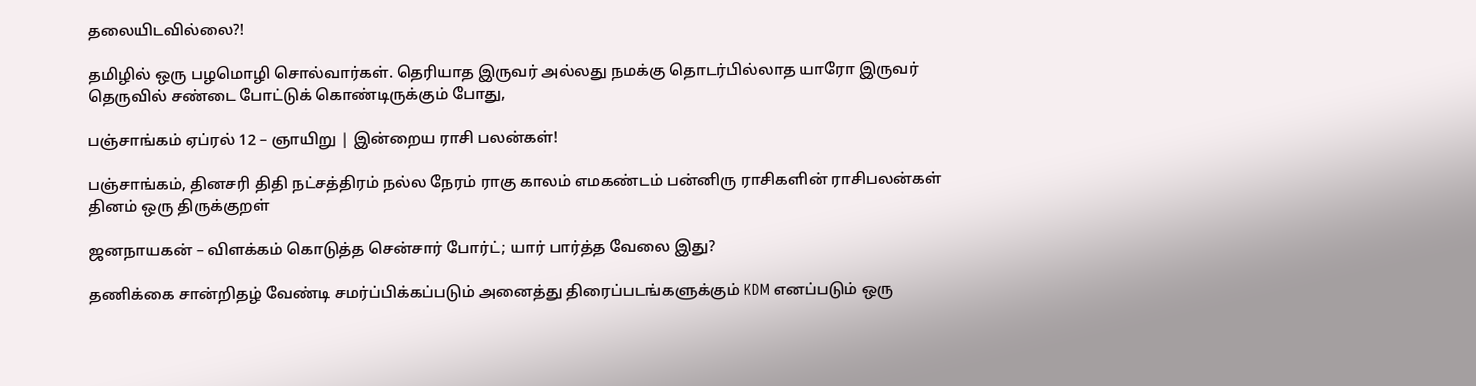தலையிடவில்லை?!

தமிழில் ஒரு பழமொழி சொல்வார்கள். தெரியாத இருவர் அல்லது நமக்கு தொடர்பில்லாத யாரோ இருவர் தெருவில் சண்டை போட்டுக் கொண்டிருக்கும் போது,

பஞ்சாங்கம் ஏப்ரல் 12 – ஞாயிறு | இன்றைய ராசி பலன்கள்!

பஞ்சாங்கம், தினசரி திதி நட்சத்திரம் நல்ல நேரம் ராகு காலம் எமகண்டம் பன்னிரு ராசிகளின் ராசிபலன்கள் தினம் ஒரு திருக்குறள்

ஜனநாயகன் – விளக்கம் கொடுத்த சென்சார் போர்ட்; யார் பார்த்த வேலை இது?

தணிக்கை சான்றிதழ் வேண்டி சமர்ப்பிக்கப்படும் அனைத்து திரைப்படங்களுக்கும் KDM எனப்படும் ஒரு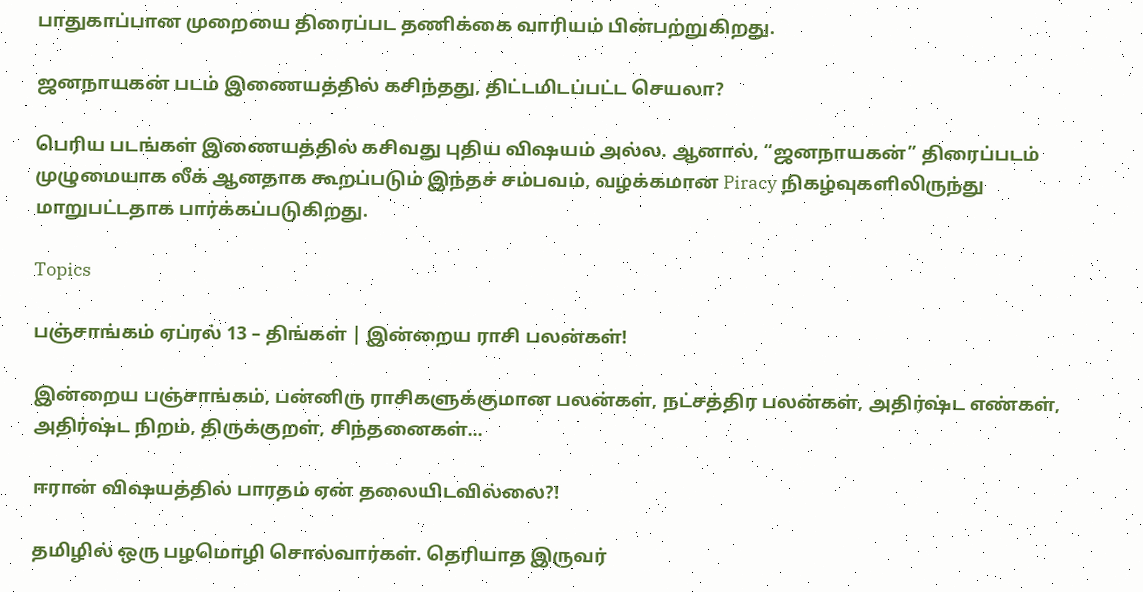பாதுகாப்பான முறையை திரைப்பட தணிக்கை வாரியம் பின்பற்றுகிறது.

ஜனநாயகன் படம் இணையத்தில் கசிந்தது, திட்டமிடப்பட்ட செயலா?

பெரிய படங்கள் இணையத்தில் கசிவது புதிய விஷயம் அல்ல. ஆனால், “ஜனநாயகன்” திரைப்படம் முழுமையாக லீக் ஆனதாக கூறப்படும் இந்தச் சம்பவம், வழக்கமான Piracy நிகழ்வுகளிலிருந்து மாறுபட்டதாக பார்க்கப்படுகிறது.

Topics

பஞ்சாங்கம் ஏப்ரல் 13 – திங்கள் | இன்றைய ராசி பலன்கள்!

இன்றைய பஞ்சாங்கம், பன்னிரு ராசிகளுக்குமான பலன்கள், நட்சத்திர பலன்கள், அதிர்ஷ்ட எண்கள், அதிர்ஷ்ட நிறம், திருக்குறள், சிந்தனைகள்...

ஈரான் விஷயத்தில் பாரதம் ஏன் தலையிடவில்லை?!

தமிழில் ஒரு பழமொழி சொல்வார்கள். தெரியாத இருவர்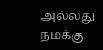அல்லது நமக்கு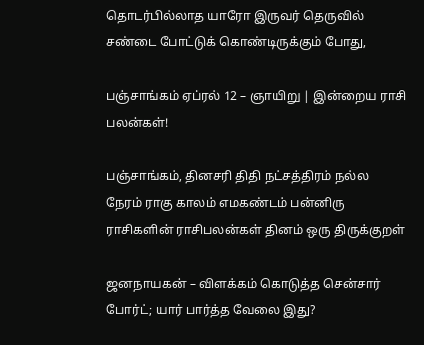தொடர்பில்லாத யாரோ இருவர் தெருவில் சண்டை போட்டுக் கொண்டிருக்கும் போது,

பஞ்சாங்கம் ஏப்ரல் 12 – ஞாயிறு | இன்றைய ராசி பலன்கள்!

பஞ்சாங்கம், தினசரி திதி நட்சத்திரம் நல்ல நேரம் ராகு காலம் எமகண்டம் பன்னிரு ராசிகளின் ராசிபலன்கள் தினம் ஒரு திருக்குறள்

ஜனநாயகன் – விளக்கம் கொடுத்த சென்சார் போர்ட்; யார் பார்த்த வேலை இது?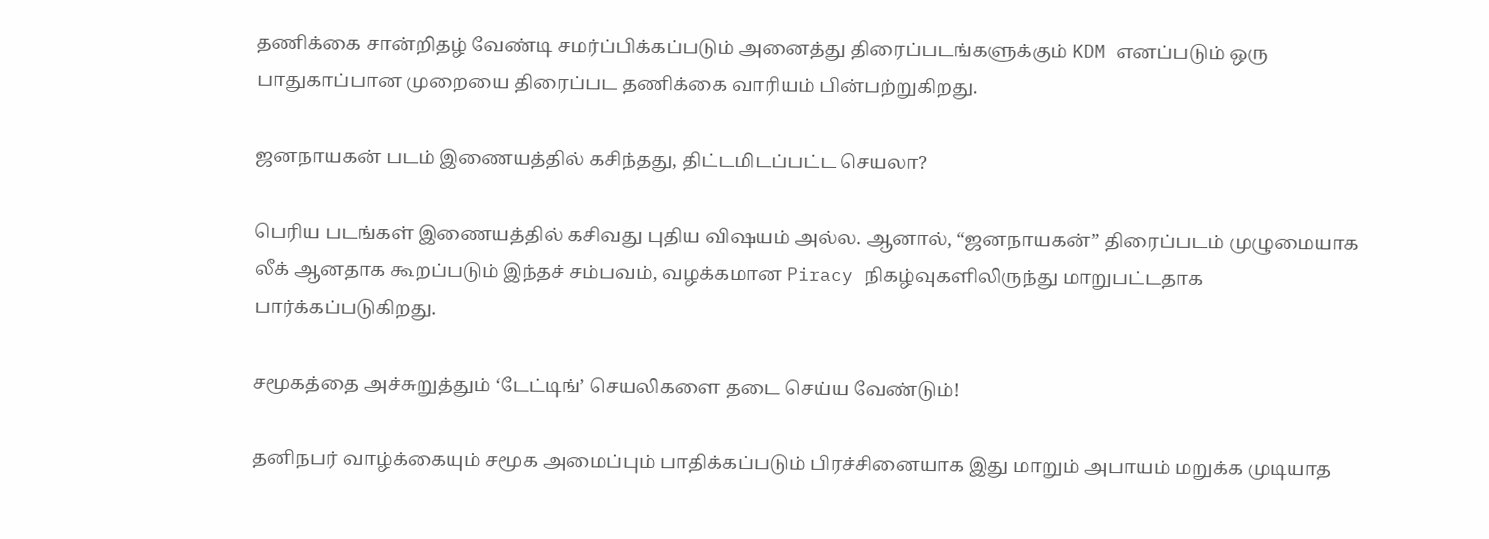தணிக்கை சான்றிதழ் வேண்டி சமர்ப்பிக்கப்படும் அனைத்து திரைப்படங்களுக்கும் KDM எனப்படும் ஒரு பாதுகாப்பான முறையை திரைப்பட தணிக்கை வாரியம் பின்பற்றுகிறது.

ஜனநாயகன் படம் இணையத்தில் கசிந்தது, திட்டமிடப்பட்ட செயலா?

பெரிய படங்கள் இணையத்தில் கசிவது புதிய விஷயம் அல்ல. ஆனால், “ஜனநாயகன்” திரைப்படம் முழுமையாக லீக் ஆனதாக கூறப்படும் இந்தச் சம்பவம், வழக்கமான Piracy நிகழ்வுகளிலிருந்து மாறுபட்டதாக பார்க்கப்படுகிறது.

சமூகத்தை அச்சுறுத்தும் ‘டேட்டிங்’ செயலிகளை தடை செய்ய வேண்டும்!

தனிநபர் வாழ்க்கையும் சமூக அமைப்பும் பாதிக்கப்படும் பிரச்சினையாக இது மாறும் அபாயம் மறுக்க முடியாத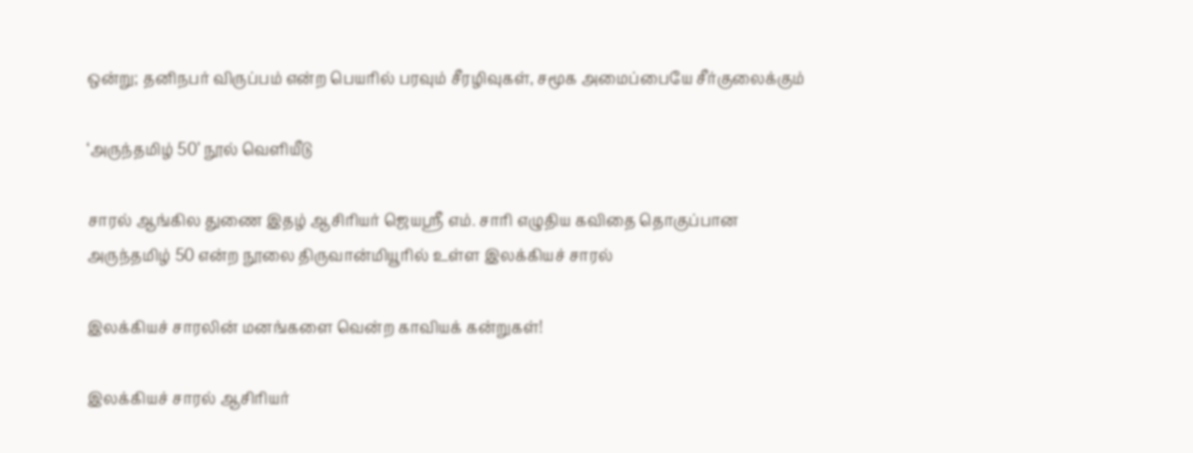ஒன்று; தனிநபர் விருப்பம் என்ற பெயரில் பரவும் சீரழிவுகள், சமூக அமைப்பையே சீர்குலைக்கும்

‘அருந்தமிழ் 50’ நூல் வெளியீடு

சாரல் ஆங்கில துணை இதழ் ஆசிரியர் ஜெயஸ்ரீ எம். சாரி எழுதிய கவிதை தொகுப்பான அருந்தமிழ் 50 என்ற நூலை திருவான்மியூரில் உள்ள இலக்கியச் சாரல்

இலக்கியச் சாரலின் மனங்களை வென்ற காவியக் கன்றுகள்!

இலக்கியச் சாரல் ஆசிரியர்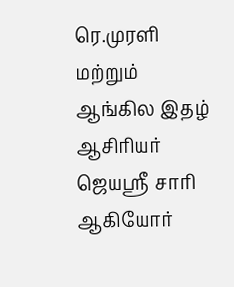ரெ.முரளி மற்றும் ஆங்கில இதழ் ஆசிரியர் ஜெயஶ்ரீ சாரி ஆகியோர்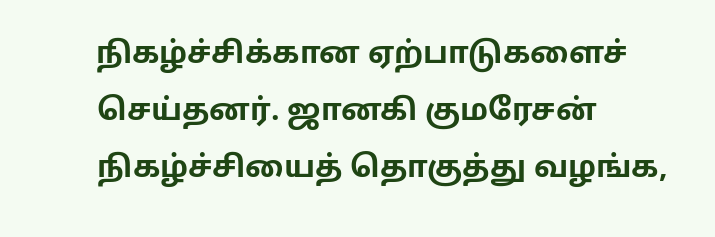நிகழ்ச்சிக்கான ஏற்பாடுகளைச் செய்தனர். ஜானகி குமரேசன் நிகழ்ச்சியைத் தொகுத்து வழங்க,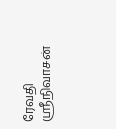ரேவதி ஸ்ரீநிவாசன்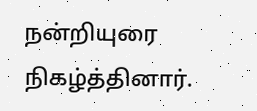நன்றியுரை நிகழ்த்தினார்.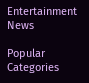Entertainment News

Popular Categories